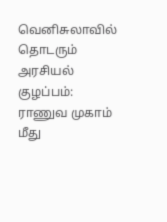வெனிசுலாவில் தொடரும் அரசியல் குழப்பம்: ராணுவ முகாம் மீது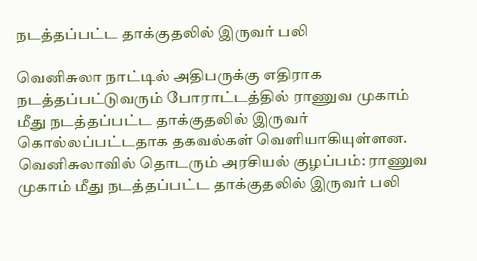நடத்தப்பட்ட தாக்குதலில் இருவர் பலி

வெனிசுலா நாட்டில் அதிபருக்கு எதிராக நடத்தப்பட்டுவரும் போராட்டத்தில் ராணுவ முகாம் மீது நடத்தப்பட்ட தாக்குதலில் இருவர் கொல்லப்பட்டதாக தகவல்கள் வெளியாகியுள்ளன.
வெனிசுலாவில் தொடரும் அரசியல் குழப்பம்: ராணுவ முகாம் மீது நடத்தப்பட்ட தாக்குதலில் இருவர் பலி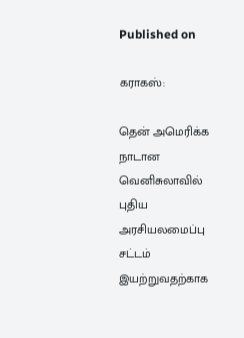Published on

கராகஸ்:

தென் அமெரிக்க நாடான வெனிசுலாவில் புதிய அரசியலமைப்பு சட்டம் இயற்றுவதற்காக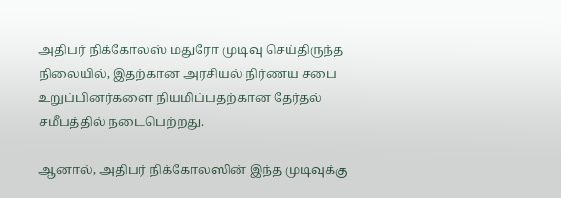அதிபர் நிக்கோலஸ் மதுரோ முடிவு செய்திருந்த நிலையில், இதற்கான அரசியல் நிர்ணய சபை உறுப்பினர்களை நியமிப்பதற்கான தேர்தல் சமீபத்தில் நடைபெற்றது.

ஆனால், அதிபர் நிக்கோலஸின் இந்த முடிவுக்கு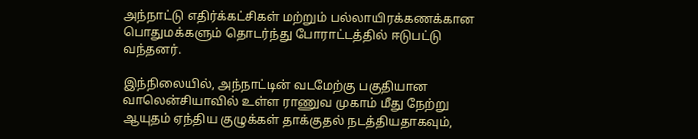அந்நாட்டு எதிர்க்கட்சிகள் மற்றும் பல்லாயிரக்கணக்கான பொதுமக்களும் தொடர்ந்து போராட்டத்தில் ஈடுபட்டு வந்தனர்.

இந்நிலையில், அந்நாட்டின் வடமேற்கு பகுதியான வாலென்சியாவில் உள்ள ராணுவ முகாம் மீது நேற்று ஆயுதம் ஏந்திய குழுக்கள் தாக்குதல் நடத்தியதாகவும்,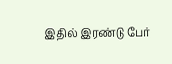இதில் இரண்டு பேர்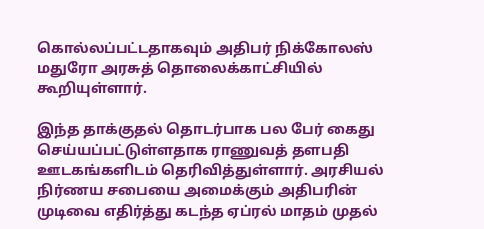கொல்லப்பட்டதாகவும் அதிபர் நிக்கோலஸ் மதுரோ அரசுத் தொலைக்காட்சியில் கூறியுள்ளார்.

இந்த தாக்குதல் தொடர்பாக பல பேர் கைது செய்யப்பட்டுள்ளதாக ராணுவத் தளபதி ஊடகங்களிடம் தெரிவித்துள்ளார். அரசியல் நிர்ணய சபையை அமைக்கும் அதிபரின் முடிவை எதிர்த்து கடந்த ஏப்ரல் மாதம் முதல்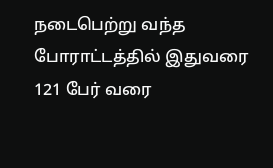நடைபெற்று வந்த போராட்டத்தில் இதுவரை 121 பேர் வரை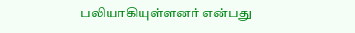பலியாகியுள்ளனர் என்பது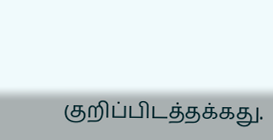குறிப்பிடத்தக்கது.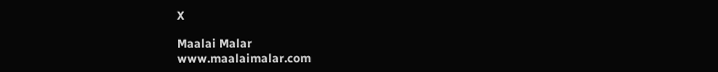X

Maalai Malar
www.maalaimalar.com